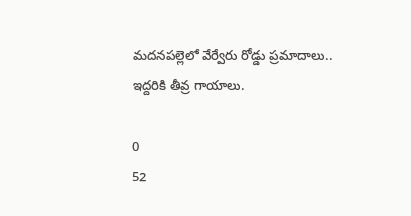మదనపల్లెలో వేర్వేరు రోడ్డు ప్రమాదాలు.. ఇద్దరికి తీవ్ర గాయాలు.

0
52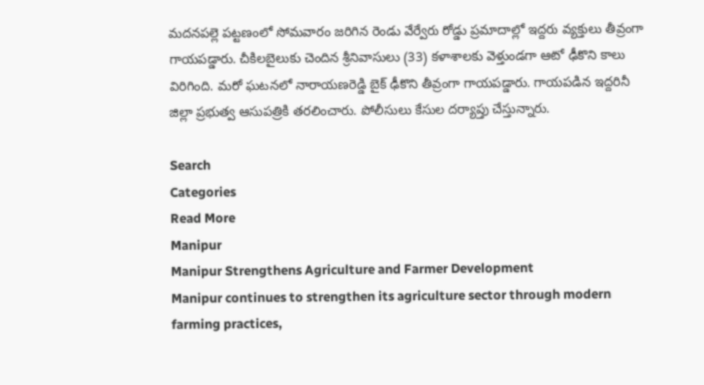మదనపల్లె పట్టణంలో సోమవారం జరిగిన రెండు వేర్వేరు రోడ్డు ప్రమాదాల్లో ఇద్దరు వ్యక్తులు తీవ్రంగా గాయపడ్డారు. చీకిలబైలుకు చెందిన శ్రీనివాసులు (33) కళాశాలకు వెళ్తుండగా ఆటో ఢీకొని కాలు విరిగింది. మరో ఘటనలో నారాయణరెడ్డి బైక్ ఢీకొని తీవ్రంగా గాయపడ్డారు. గాయపడిన ఇద్దరినీ జిల్లా ప్రభుత్వ ఆసుపత్రికి తరలించారు. పోలీసులు కేసుల దర్యాప్తు చేస్తున్నారు.

Search
Categories
Read More
Manipur
Manipur Strengthens Agriculture and Farmer Development
Manipur continues to strengthen its agriculture sector through modern farming practices,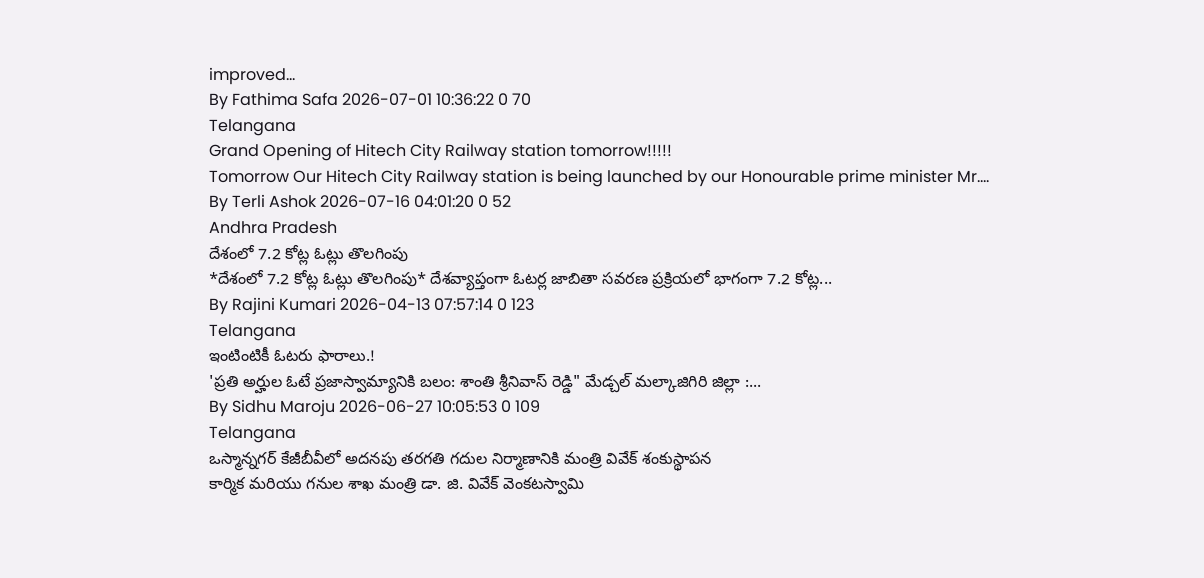improved...
By Fathima Safa 2026-07-01 10:36:22 0 70
Telangana
Grand Opening of Hitech City Railway station tomorrow!!!!!
Tomorrow Our Hitech City Railway station is being launched by our Honourable prime minister Mr....
By Terli Ashok 2026-07-16 04:01:20 0 52
Andhra Pradesh
దేశంలో 7.2 కోట్ల ఓట్లు తొలగింపు
*దేశంలో 7.2 కోట్ల ఓట్లు తొలగింపు* దేశవ్యాప్తంగా ఓటర్ల జాబితా సవరణ ప్రక్రియలో భాగంగా 7.2 కోట్ల...
By Rajini Kumari 2026-04-13 07:57:14 0 123
Telangana
ఇంటింటికీ ఓటరు ఫారాలు.!
'ప్రతి అర్హుల ఓటే ప్రజాస్వామ్యానికి బలం: శాంతి శ్రీనివాస్ రెడ్డి" మేడ్చల్ మల్కాజిగిరి జిల్లా :...
By Sidhu Maroju 2026-06-27 10:05:53 0 109
Telangana
ఒస్మాన్నగర్ కేజీబీవీలో అదనపు తరగతి గదుల నిర్మాణానికి మంత్రి వివేక్ శంకుస్థాపన
కార్మిక మరియు గనుల శాఖ మంత్రి డా. జి. వివేక్ వెంకటస్వామి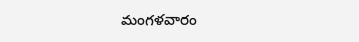మంగళవారం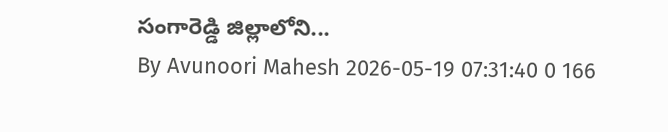సంగారెడ్డి జిల్లాలోని...
By Avunoori Mahesh 2026-05-19 07:31:40 0 166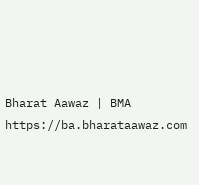Bharat Aawaz | BMA https://ba.bharataawaz.com